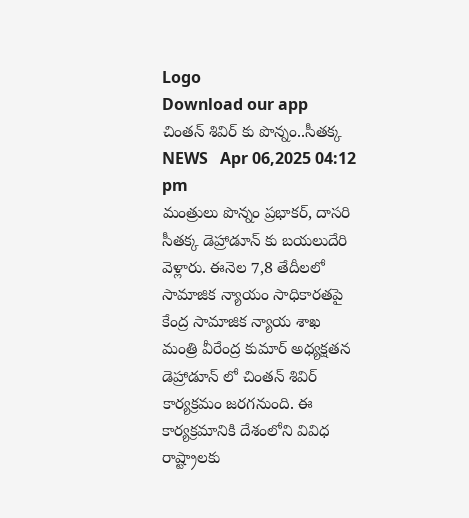Logo
Download our app
చింత‌న్ శివిర్ కు పొన్నం..సీత‌క్క‌
NEWS   Apr 06,2025 04:12 pm
మంత్రులు పొన్నం ప్ర‌భాక‌ర్, దాస‌రి సీత‌క్క డెహ్రాడూన్ కు బ‌య‌లుదేరి వెళ్లారు. ఈనెల 7,8 తేదీల‌లో సామాజిక న్యాయం సాధికార‌త‌పై కేంద్ర సామాజిక న్యాయ శాఖ మంత్రి వీరేంద్ర కుమార్ అధ్య‌క్ష‌త‌న డెహ్రాడూన్ లో చింత‌న్ శివిర్ కార్య‌క్ర‌మం జ‌ర‌గ‌నుంది. ఈ కార్య‌క్ర‌మానికి దేశంలోని వివిధ రాష్ట్రాల‌కు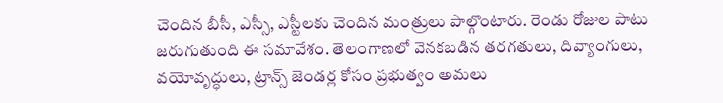చెందిన బీసీ, ఎస్సీ, ఎస్టీల‌కు చెందిన మంత్రులు పాల్గొంటారు. రెండు రోజుల పాటు జ‌రుగుతుంది ఈ స‌మావేశం. తెలంగాణలో వెనకబడిన తరగతులు, దివ్యాంగులు, వయోవృద్ధులు, ట్రాన్స్ జెండర్ల కోసం ప్రభుత్వం అమలు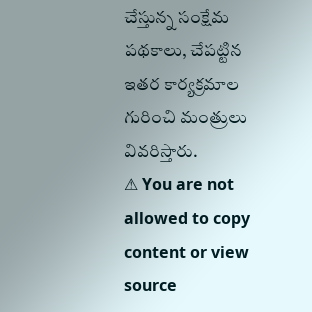చేస్తున్న సంక్షేమ పథకాలు, చేపట్టిన ఇతర కార్యక్రమాల గురించి మంత్రులు వివ‌రిస్తారు.
⚠ You are not allowed to copy content or view source